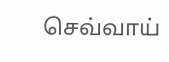செவ்வாய்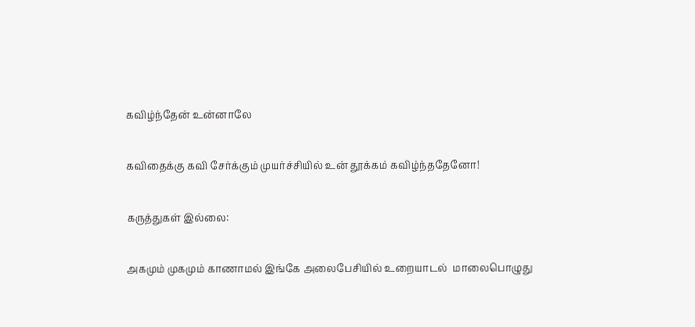கவிழ்ந்தேன் உன்னாலே

கவிதைக்கு கவி சேர்க்கும் முயர்ச்சியில் உன் தூக்கம் கவிழ்ந்ததேனோ!

கருத்துகள் இல்லை:

அகமும் முகமும் காணாமல் இங்கே அலைபேசியில் உறையாடல்  மாலைபொழுது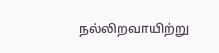நல்லிறவாயிற்று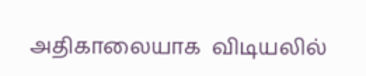அதிகாலையாக  விடியலில்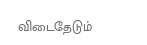விடைதேடும்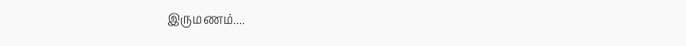இருமணம்....